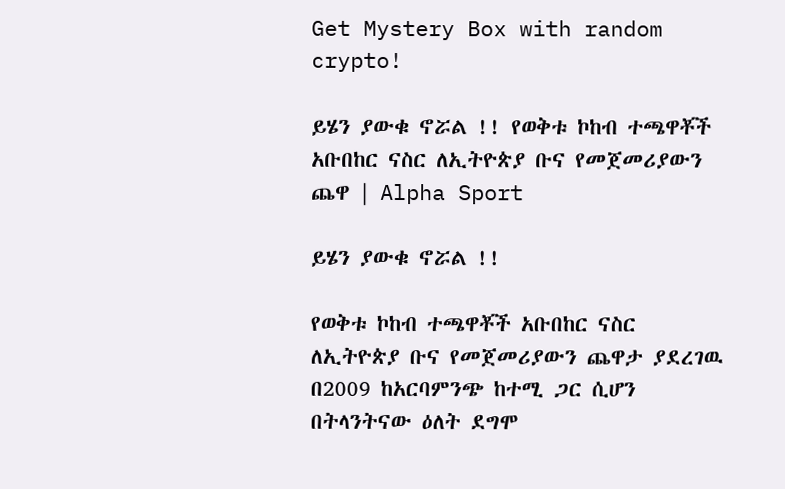Get Mystery Box with random crypto!

ይሄን ያውቁ ኖሯል !! የወቅቱ ኮከብ ተጫዋቾች አቡበከር ናስር ለኢትዮጵያ ቡና የመጀመሪያውን ጨዋ | Alpha Sport

ይሄን ያውቁ ኖሯል !!

የወቅቱ ኮከብ ተጫዋቾች አቡበከር ናስር ለኢትዮጵያ ቡና የመጀመሪያውን ጨዋታ ያደረገዉ በ2009 ከአርባምንጭ ከተሚ ጋር ሲሆን በትላንትናው ዕለት ደግሞ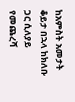ከአምስት አመታት ቆይታ በኋላ ከክለቡ ጋር ሲለያይ የመጨረሻ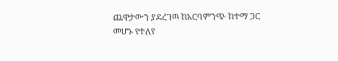ጨዋታውን ያደረገዉ ከአርባምንጭ ከተማ ጋር መሆኑ የተለየ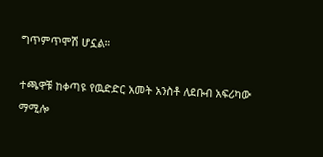ግጥምጥሞሽ ሆኗል።

ተጫዋቹ ከቀጣዩ የዉድድር አመት አንስቶ ለደቡብ አፍሪካው ማሚሎ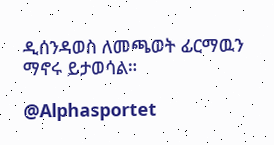ዲሰንዳወስ ለመጫወት ፊርማዉን ማኖሩ ይታወሳል።

@Alphasportet